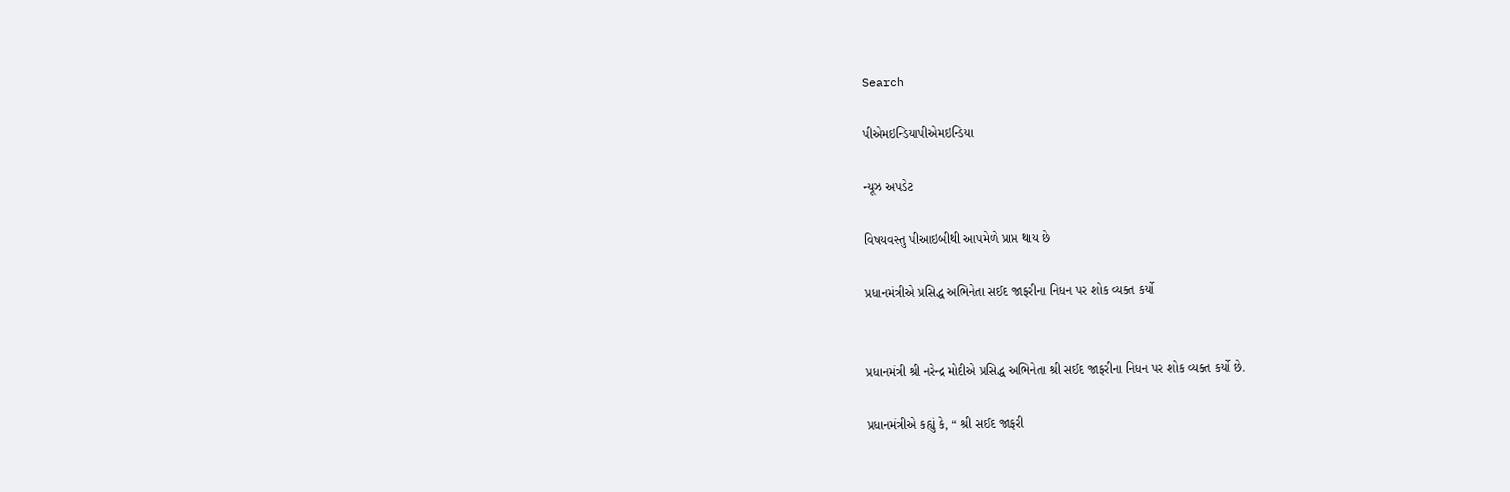Search

પીએમઇન્ડિયાપીએમઇન્ડિયા

ન્યૂઝ અપડેટ

વિષયવસ્તુ પીઆઇબીથી આપમેળે પ્રાપ્ત થાય છે

પ્રધાનમંત્રીએ પ્રસિદ્ધ અભિનેતા સઈદ જાફરીના નિધન પર શોક વ્યક્ત કર્યો


પ્રધાનમંત્રી શ્રી નરેન્દ્ર મોદીએ પ્રસિદ્ધ અભિનેતા શ્રી સઈદ જાફરીના નિધન પર શોક વ્યક્ત કર્યો છે.

પ્રધાનમંત્રીએ કહ્યું કે, “ શ્રી સઈદ જાફરી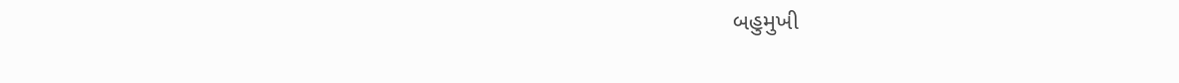બહુમુખી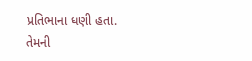પ્રતિભાના ધણી હતા. તેમની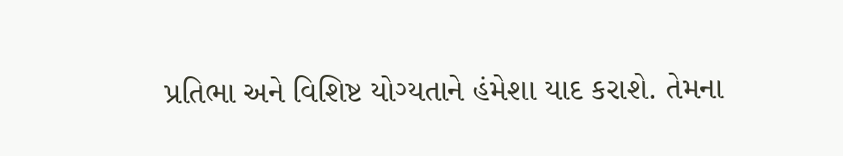પ્રતિભા અને વિશિષ્ટ યોગ્યતાને હંમેશા યાદ કરાશે. તેમના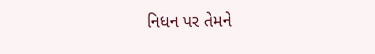નિધન પર તેમને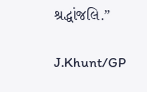શ્રદ્ધાંજલિ.”

J.Khunt/GP